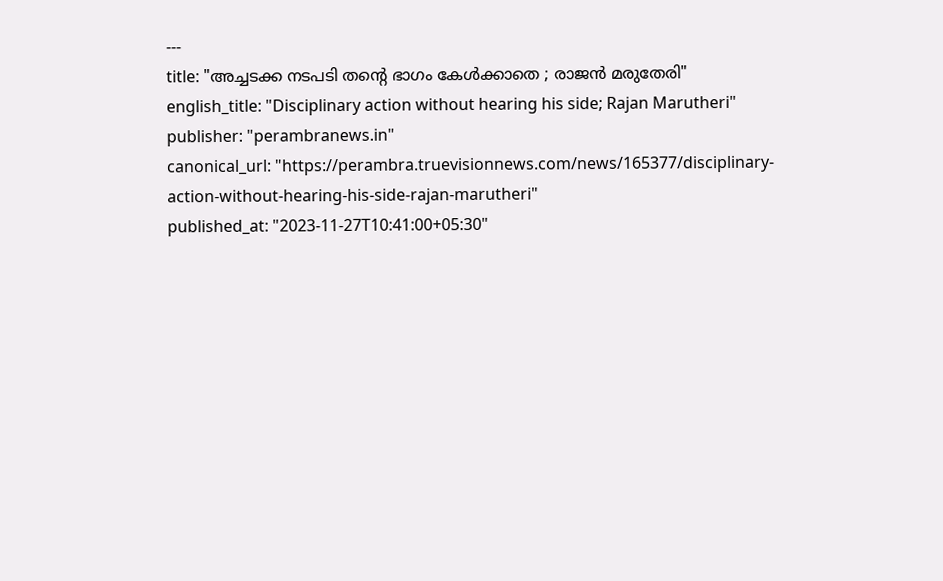---
title: "അച്ചടക്ക നടപടി തന്റെ ഭാഗം കേള്‍ക്കാതെ ; രാജന്‍ മരുതേരി"
english_title: "Disciplinary action without hearing his side; Rajan Marutheri"
publisher: "perambranews.in"
canonical_url: "https://perambra.truevisionnews.com/news/165377/disciplinary-action-without-hearing-his-side-rajan-marutheri"
published_at: "2023-11-27T10:41:00+05:30"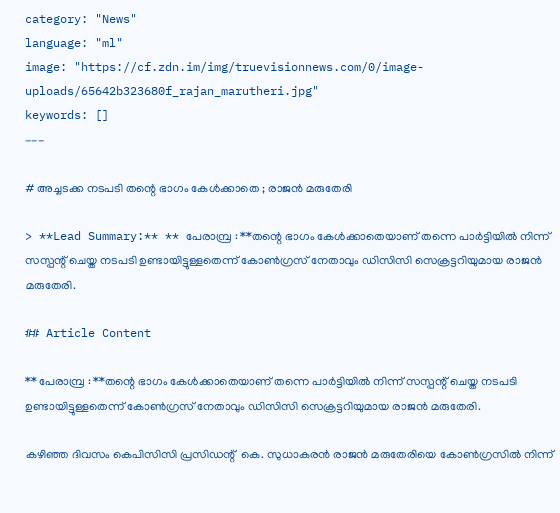category: "News"
language: "ml"
image: "https://cf.zdn.im/img/truevisionnews.com/0/image-uploads/65642b323680f_rajan_marutheri.jpg"
keywords: []
---

# അച്ചടക്ക നടപടി തന്റെ ഭാഗം കേള്‍ക്കാതെ ; രാജന്‍ മരുതേരി

> **Lead Summary:** ** പേരാമ്പ്ര : **തന്റെ ഭാഗം കേൾക്കാതെയാണ് തന്നെ പാർട്ടിയിൽ നിന്ന് സസ്പന്റ് ചെയ്ത നടപടി ഉണ്ടായിട്ടുള്ളതെന്ന് കോൺഗ്രസ് നേതാവും ഡിസിസി സെക്രട്ടറിയുമായ രാജൻ മരുതേരി.

## Article Content

** പേരാമ്പ്ര : **തന്റെ ഭാഗം കേൾക്കാതെയാണ് തന്നെ പാർട്ടിയിൽ നിന്ന് സസ്പന്റ് ചെയ്ത നടപടി ഉണ്ടായിട്ടുള്ളതെന്ന് കോൺഗ്രസ് നേതാവും ഡിസിസി സെക്രട്ടറിയുമായ രാജൻ മരുതേരി.

കഴിഞ്ഞ ദിവസം കെപിസിസി പ്രസിഡന്റ്  കെ. സുധാകരൻ രാജൻ മരുതേരിയെ കോൺഗ്രസിൽ നിന്ന്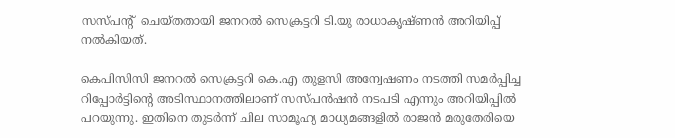സസ്പന്റ്  ചെയ്തതായി ജനറൽ സെക്രട്ടറി ടി.യു രാധാകൃഷ്ണൻ അറിയിപ്പ് നൽകിയത്.

കെപിസിസി ജനറൽ സെക്രട്ടറി കെ.എ തുളസി അന്വേഷണം നടത്തി സമർപ്പിച്ച റിപ്പോർട്ടിന്റെ അടിസ്ഥാനത്തിലാണ് സസ്പൻഷൻ നടപടി എന്നും അറിയിപ്പിൽ പറയുന്നു. ഇതിനെ തുടർന്ന് ചില സാമൂഹ്യ മാധ്യമങ്ങളിൽ രാജൻ മരുതേരിയെ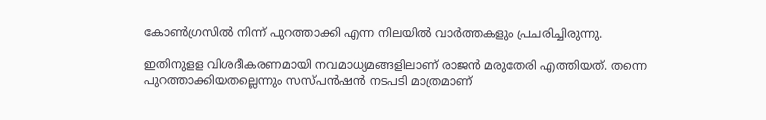കോൺഗ്രസിൽ നിന്ന് പുറത്താക്കി എന്ന നിലയിൽ വാർത്തകളും പ്രചരിച്ചിരുന്നു.

ഇതിനുളള വിശദീകരണമായി നവമാധ്യമങ്ങളിലാണ് രാജൻ മരുതേരി എത്തിയത്. തന്നെ പുറത്താക്കിയതല്ലെന്നും സസ്പൻഷൻ നടപടി മാത്രമാണ്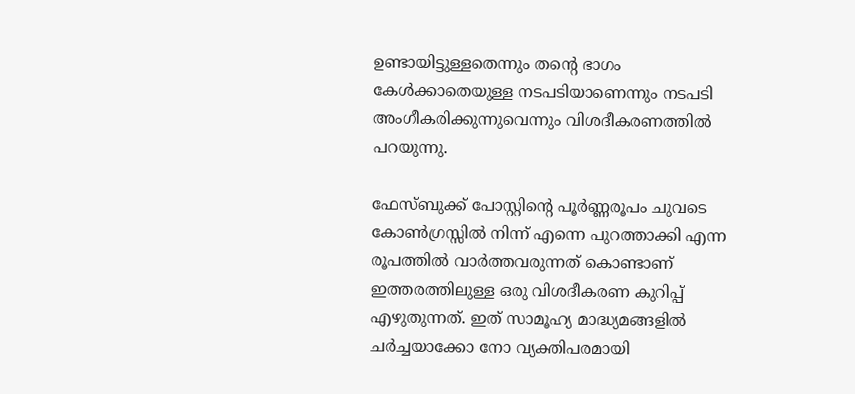ഉണ്ടായിട്ടുള്ളതെന്നും തന്റെ ഭാഗം കേൾക്കാതെയുള്ള നടപടിയാണെന്നും നടപടി അംഗീകരിക്കുന്നുവെന്നും വിശദീകരണത്തിൽ പറയുന്നു.

ഫേസ്ബുക്ക് പോസ്റ്റിന്റെ പൂർണ്ണരൂപം ചുവടെ കോൺഗ്രസ്സിൽ നിന്ന് എന്നെ പുറത്താക്കി എന്ന രൂപത്തിൽ വാർത്തവരുന്നത് കൊണ്ടാണ് ഇത്തരത്തിലുള്ള ഒരു വിശദീകരണ കുറിപ്പ് എഴുതുന്നത്. ഇത് സാമൂഹ്യ മാദ്ധ്യമങ്ങളിൽ ചർച്ചയാക്കോ നോ വ്യക്തിപരമായി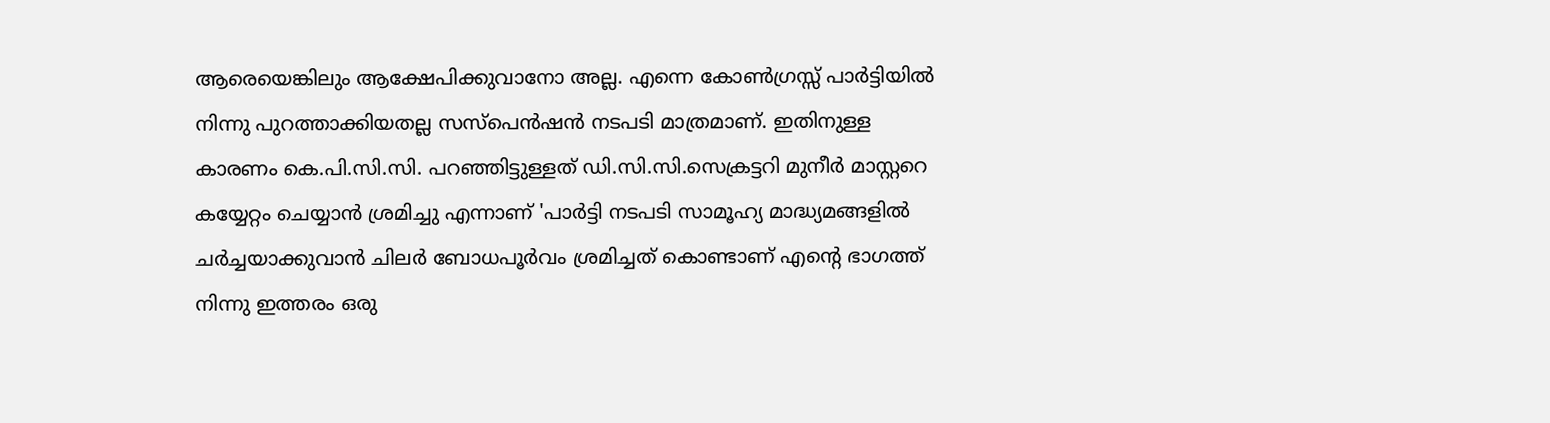ആരെയെങ്കിലും ആക്ഷേപിക്കുവാനോ അല്ല. എന്നെ കോൺഗ്രസ്സ് പാർട്ടിയിൽ നിന്നു പുറത്താക്കിയതല്ല സസ്പെൻഷൻ നടപടി മാത്രമാണ്. ഇതിനുള്ള കാരണം കെ.പി.സി.സി. പറഞ്ഞിട്ടുള്ളത് ഡി.സി.സി.സെക്രട്ടറി മുനീർ മാസ്റ്ററെ കയ്യേറ്റം ചെയ്യാൻ ശ്രമിച്ചു എന്നാണ് 'പാർട്ടി നടപടി സാമൂഹ്യ മാദ്ധ്യമങ്ങളിൽ ചർച്ചയാക്കുവാൻ ചിലർ ബോധപൂർവം ശ്രമിച്ചത് കൊണ്ടാണ് എൻ്റെ ഭാഗത്ത് നിന്നു ഇത്തരം ഒരു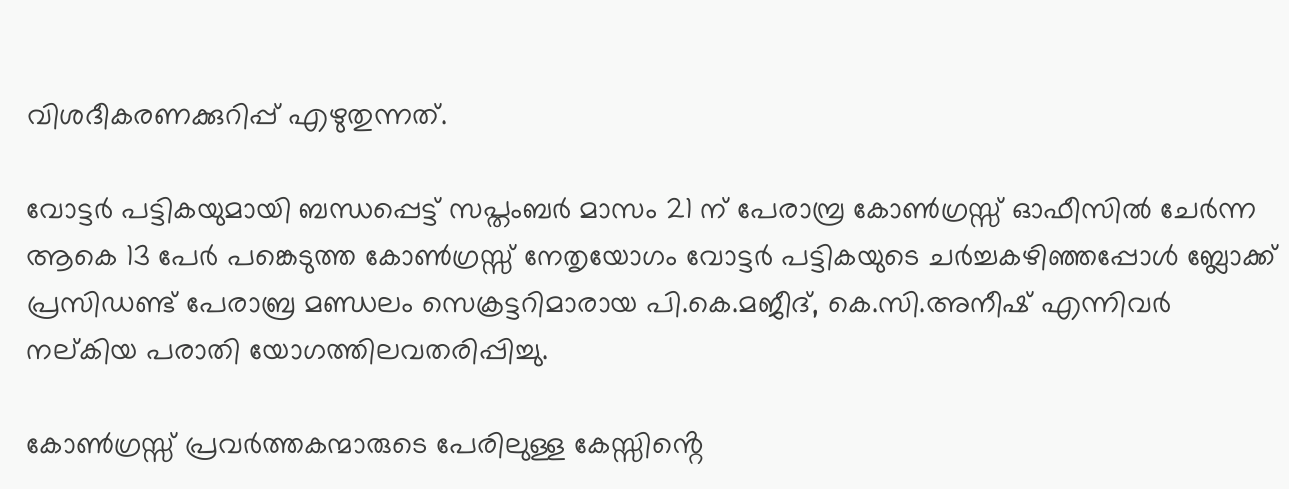വിശദീകരണക്കുറിപ്പ് എഴുതുന്നത്.

വോട്ടർ പട്ടികയുമായി ബന്ധപ്പെട്ട് സപ്തംബർ മാസം 21 ന് പേരാമ്പ്ര കോൺഗ്രസ്സ് ഓഫീസിൽ ചേർന്ന ആകെ 13 പേർ പങ്കെടുത്ത കോൺഗ്രസ്സ് നേതൃയോഗം വോട്ടർ പട്ടികയുടെ ചർച്ചകഴിഞ്ഞപ്പോൾ ബ്ലോക്ക് പ്രസിഡണ്ട് പേരാബ്ര മണ്ഡലം സെക്രട്ടറിമാരായ പി.കെ.മജീദ്, കെ.സി.അനീഷ് എന്നിവർ നല്കിയ പരാതി യോഗത്തിലവതരിപ്പിച്ചു.

കോൺഗ്രസ്സ് പ്രവർത്തകന്മാരുടെ പേരിലുള്ള കേസ്സിൻ്റെ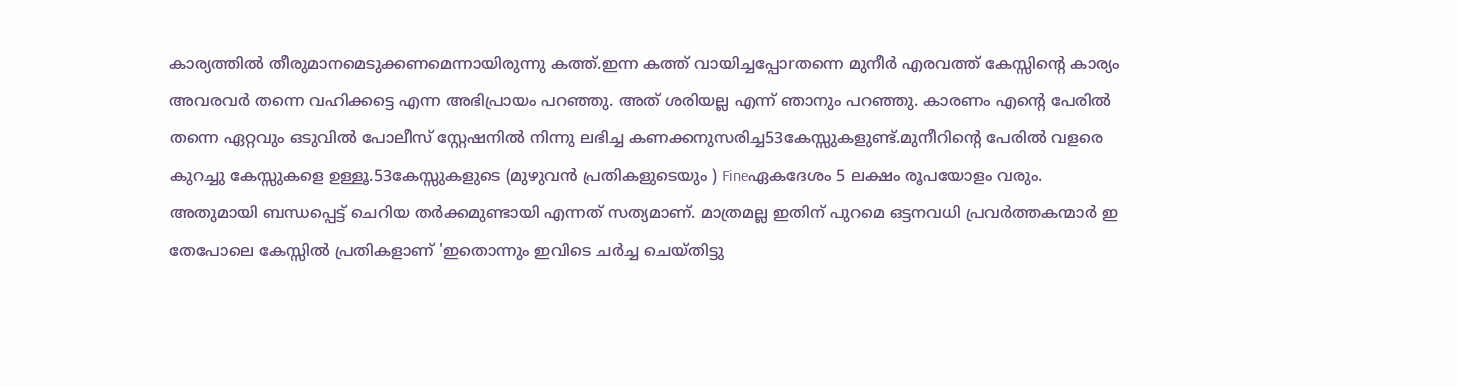കാര്യത്തിൽ തീരുമാനമെടുക്കണമെന്നായിരുന്നു കത്ത്.ഇന്ന കത്ത് വായിച്ചപ്പോrതന്നെ മുനീർ എരവത്ത് കേസ്സിൻ്റെ കാര്യം അവരവർ തന്നെ വഹിക്കട്ടെ എന്ന അഭിപ്രായം പറഞ്ഞു. അത് ശരിയല്ല എന്ന് ഞാനും പറഞ്ഞു. കാരണം എൻ്റെ പേരിൽ തന്നെ ഏറ്റവും ഒടുവിൽ പോലീസ് സ്റ്റേഷനിൽ നിന്നു ലഭിച്ച കണക്കനുസരിച്ച53കേസ്സുകളുണ്ട്.മുനീറിൻ്റെ പേരിൽ വളരെ കുറച്ചു കേസ്സുകളെ ഉള്ളൂ.53കേസ്സുകളുടെ (മുഴുവൻ പ്രതികളുടെയും ) Fineഏകദേശം 5 ലക്ഷം രൂപയോളം വരും. അതുമായി ബന്ധപ്പെട്ട് ചെറിയ തർക്കമുണ്ടായി എന്നത് സത്യമാണ്. മാത്രമല്ല ഇതിന് പുറമെ ഒട്ടനവധി പ്രവർത്തകന്മാർ ഇ തേപോലെ കേസ്സിൽ പ്രതികളാണ് 'ഇതൊന്നും ഇവിടെ ചർച്ച ചെയ്തിട്ടു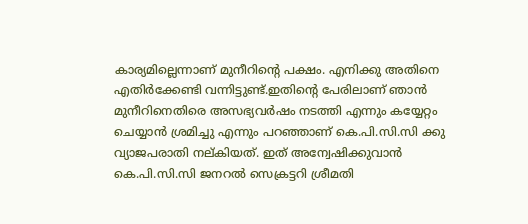കാര്യമില്ലെന്നാണ് മുനീറിൻ്റെ പക്ഷം. എനിക്കു അതിനെ എതിർക്കേണ്ടി വന്നിട്ടുണ്ട്.ഇതിൻ്റെ പേരിലാണ് ഞാൻ മുനീറിനെതിരെ അസഭ്യവർഷം നടത്തി എന്നും കയ്യേറ്റം ചെയ്യാൻ ശ്രമിച്ചു എന്നും പറഞ്ഞാണ് കെ.പി.സി.സി ക്കു വ്യാജപരാതി നല്കിയത്. ഇത് അന്വേഷിക്കുവാൻ കെ.പി.സി.സി ജനറൽ സെക്രട്ടറി ശ്രീമതി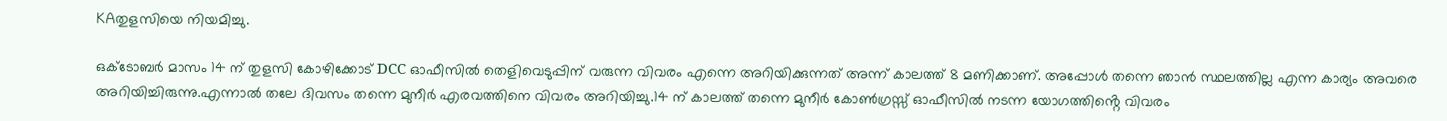KAതുളസിയെ നിയമിച്ചു.

ഒക്ടോബർ മാസം 14 ന് തുളസി കോഴിക്കോട് DCC ഓഫീസിൽ തെളിവെടുപ്പിന് വരുന്ന വിവരം എന്നെ അറിയിക്കുന്നത് അന്ന് കാലത്ത് 8 മണിക്കാണ്. അപ്പോൾ തന്നെ ഞാൻ സ്ഥലത്തില്ല എന്ന കാര്യം അവരെ അറിയിച്ചിരുന്നു.എന്നാൽ തലേ ദിവസം തന്നെ മുനീർ എരവത്തിനെ വിവരം അറിയിച്ചു.14 ന് കാലത്ത് തന്നെ മുനീർ കോൺഗ്രസ്സ് ഓഫീസിൽ നടന്ന യോഗത്തിൻ്റെ വിവരം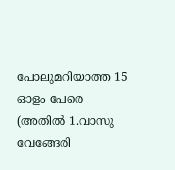പോലുമറിയാത്ത 15 ഓളം പേരെ (അതിൽ 1.വാസു വേങ്ങേരി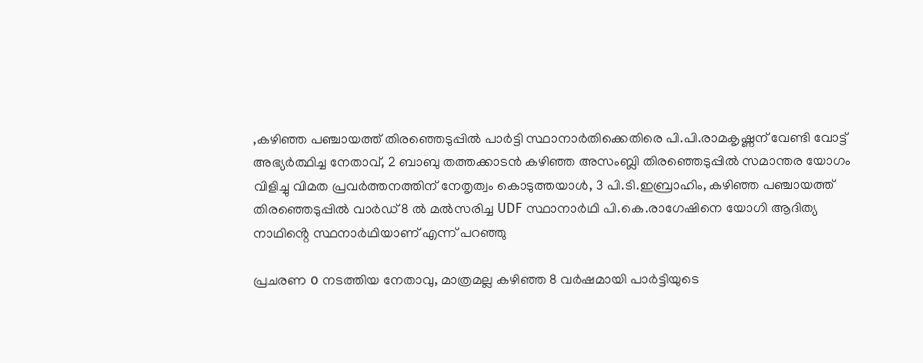,കഴിഞ്ഞ പഞ്ചായത്ത് തിരഞ്ഞെടുപ്പിൽ പാർട്ടി സ്ഥാനാർതിക്കെതിരെ പി.പി.രാമകൃഷ്ണന് വേണ്ടി വോട്ട് അഭ്യർത്ഥിച്ച നേതാവ്, 2 ബാബു തത്തക്കാടൻ കഴിഞ്ഞ അസംബ്ലി തിരഞ്ഞെടുപ്പിൽ സമാന്തര യോഗം വിളിച്ചു വിമത പ്രവർത്തനത്തിന് നേതൃത്വം കൊടുത്തയാൾ, 3 പി.ടി.ഇബ്രാഹിം, കഴിഞ്ഞ പഞ്ചായത്ത് തിരഞ്ഞെടുപ്പിൽ വാർഡ് 8 ൽ മൽസരിച്ച UDF സ്ഥാനാർഥി പി.കെ.രാഗേഷിനെ യോഗി ആദിത്യ നാഥിൻ്റെ സ്ഥനാർഥിയാണ് എന്ന് പറഞ്ഞു

പ്രചരണ o നടത്തിയ നേതാവു, മാത്രമല്ല കഴിഞ്ഞ 8 വർഷമായി പാർട്ടിയുടെ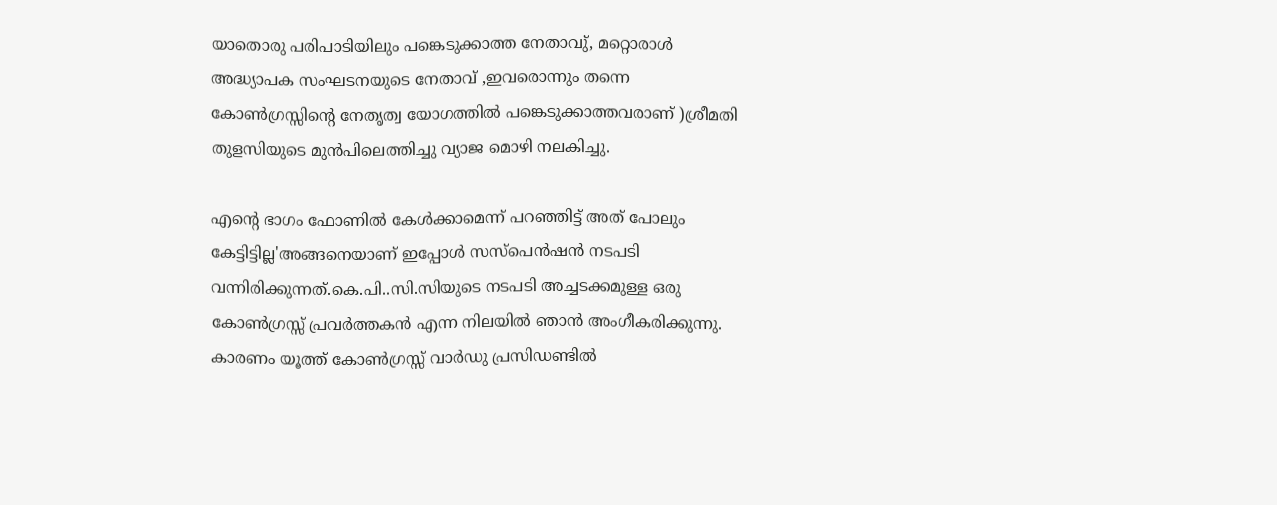യാതൊരു പരിപാടിയിലും പങ്കെടുക്കാത്ത നേതാവു്, മറ്റൊരാൾ അദ്ധ്യാപക സംഘടനയുടെ നേതാവ് ,ഇവരൊന്നും തന്നെ കോൺഗ്രസ്സിൻ്റെ നേതൃത്വ യോഗത്തിൽ പങ്കെടുക്കാത്തവരാണ് )ശ്രീമതി തുളസിയുടെ മുൻപിലെത്തിച്ചു വ്യാജ മൊഴി നലകിച്ചു.

എൻ്റെ ഭാഗം ഫോണിൽ കേൾക്കാമെന്ന് പറഞ്ഞിട്ട് അത് പോലും കേട്ടിട്ടില്ല'അങ്ങനെയാണ് ഇപ്പോൾ സസ്പെൻഷൻ നടപടി വന്നിരിക്കുന്നത്.കെ.പി..സി.സിയുടെ നടപടി അച്ചടക്കമുള്ള ഒരു കോൺഗ്രസ്സ് പ്രവർത്തകൻ എന്ന നിലയിൽ ഞാൻ അംഗീകരിക്കുന്നു. കാരണം യൂത്ത് കോൺഗ്രസ്സ് വാർഡു പ്രസിഡണ്ടിൽ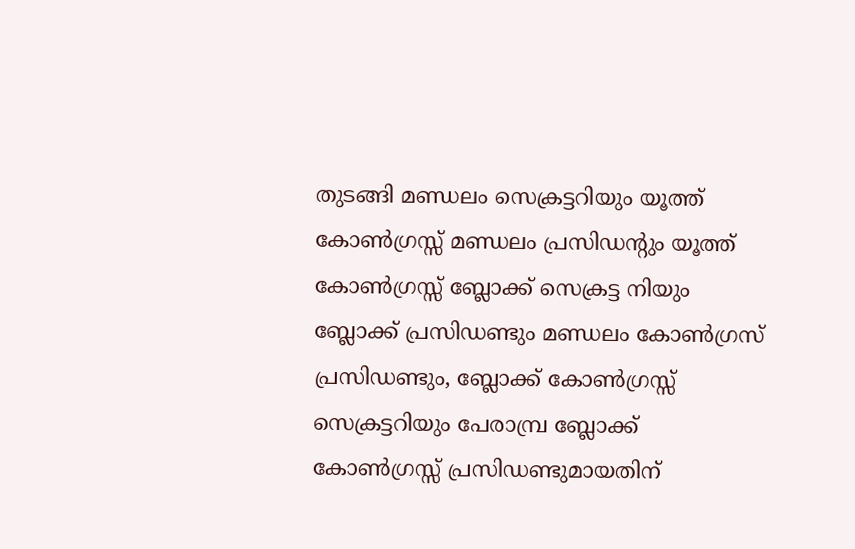തുടങ്ങി മണ്ഡലം സെക്രട്ടറിയും യൂത്ത് കോൺഗ്രസ്സ് മണ്ഡലം പ്രസിഡൻ്റും യൂത്ത് കോൺഗ്രസ്സ് ബ്ലോക്ക് സെക്രട്ട നിയും ബ്ലോക്ക് പ്രസിഡണ്ടും മണ്ഡലം കോൺഗ്രസ് പ്രസിഡണ്ടും, ബ്ലോക്ക് കോൺഗ്രസ്സ് സെക്രട്ടറിയും പേരാമ്പ്ര ബ്ലോക്ക് കോൺഗ്രസ്സ് പ്രസിഡണ്ടുമായതിന്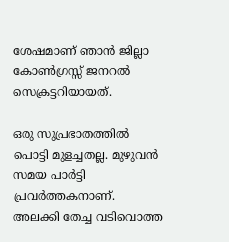ശേഷമാണ് ഞാൻ ജില്ലാ കോൺഗ്രസ്സ് ജനറൽ സെക്രട്ടറിയായത്.

ഒരു സുപ്രഭാതത്തിൽ പൊട്ടി മുളച്ചതല്ല. മുഴുവൻ സമയ പാർട്ടി പ്രവർത്തകനാണ്. അലക്കി തേച്ച വടിവൊത്ത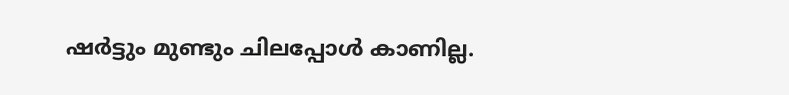ഷർട്ടും മുണ്ടും ചിലപ്പോൾ കാണില്ല.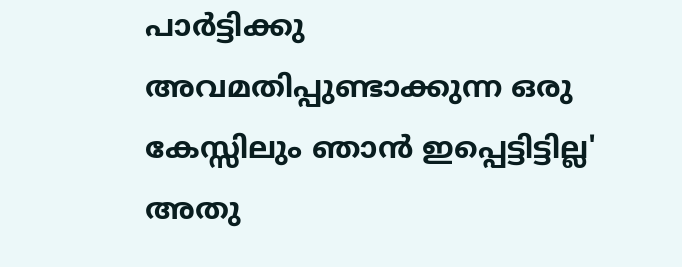പാർട്ടിക്കു അവമതിപ്പുണ്ടാക്കുന്ന ഒരു കേസ്സിലും ഞാൻ ഇപ്പെട്ടിട്ടില്ല' അതു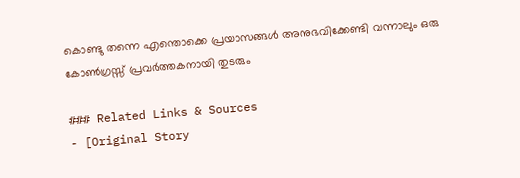കൊണ്ടു തന്നെ എന്തൊക്കെ പ്രയാസങ്ങൾ അനുഭവിക്കേണ്ടി വന്നാലും ഒരു കോൺഗ്രസ്സ് പ്രവർത്തകനായി തുടരും

### Related Links & Sources
- [Original Story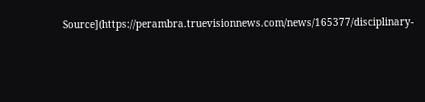Source](https://perambra.truevisionnews.com/news/165377/disciplinary-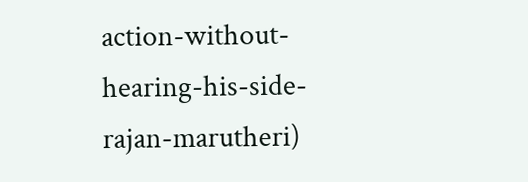action-without-hearing-his-side-rajan-marutheri)